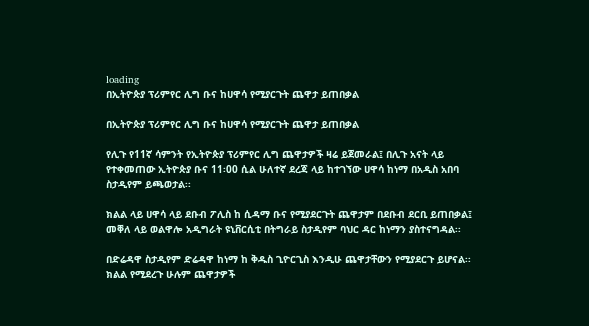loading
በኢትዮጵያ ፕሪምየር ሊግ ቡና ከሀዋሳ የሚያርጉት ጨዋታ ይጠበቃል

በኢትዮጵያ ፕሪምየር ሊግ ቡና ከሀዋሳ የሚያርጉት ጨዋታ ይጠበቃል

የሊጉ የ11ኛ ሳምንት የኢትዮጵያ ፕሪምየር ሊግ ጨዋታዎች ዛሬ ይጀመራል፤ በሊጉ አናት ላይ የተቀመጠው ኢትዮጵያ ቡና 11፡00 ሲል ሁለተኛ ደረጃ ላይ ከተገኘው ሀዋሳ ከነማ በአዲስ አበባ ስታዲየም ይጫወታል፡፡

ክልል ላይ ሀዋሳ ላይ ደቡብ ፖሊስ ከ ሲዳማ ቡና የሚያደርጉት ጨዋታም በደቡብ ደርቢ ይጠበቃል፤ መቐለ ላይ ወልዋሎ አዲግራት ዩኒቨርሲቲ በትግራይ ስታዲየም ባህር ዳር ከነማን ያስተናግዳል፡፡

በድሬዳዋ ስታዲየም ድሬዳዋ ከነማ ከ ቅዱስ ጊዮርጊስ እንዲሁ ጨዋታቸውን የሚያደርጉ ይሆናል፡፡ ክልል የሚደረጉ ሁሉም ጨዋታዎች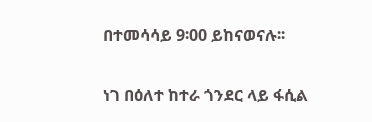በተመሳሳይ 9፡00 ይከናወናሉ፡፡

ነገ በዕለተ ከተራ ጎንደር ላይ ፋሲል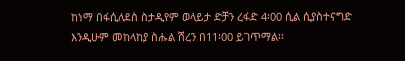ከነማ በፋሲለደስ ስታዲየም ወላይታ ድቻን ረፋድ 4፡00 ሲል ሲያስተናግድ እንዲሁም መከላከያ ስሑል ሽረን በ11፡00 ይገጥማል፡፡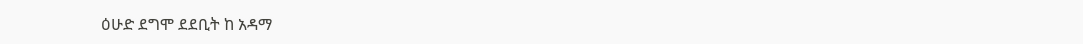ዕሁድ ደግሞ ደደቢት ከ አዳማ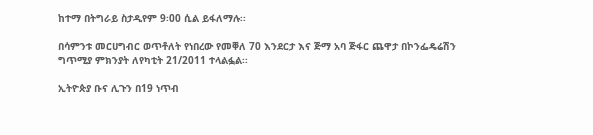ከተማ በትግራይ ስታዲየም 9፡00 ሲል ይፋለማሉ፡፡

በሳምንቱ መርሀግብር ወጥቶለት የነበረው የመቐለ 70 እንደርታ እና ጅማ አባ ጅፋር ጨዋታ በኮንፌዴሬሽን ግጥሚያ ምክንያት ለየካቲት 21/2011 ተላልፏል፡፡

ኢትዮጵያ ቡና ሊጉን በ19 ነጥብ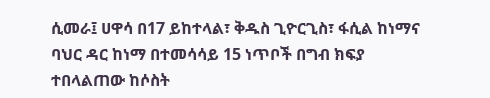ሲመራ፤ ሀዋሳ በ17 ይከተላል፣ ቅዱስ ጊዮርጊስ፣ ፋሲል ከነማና ባህር ዳር ከነማ በተመሳሳይ 15 ነጥቦች በግብ ክፍያ ተበላልጠው ከሶስት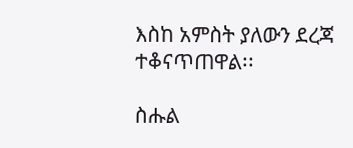እስከ አምስት ያለውን ደረጃ ተቆናጥጠዋል፡፡

ስሑል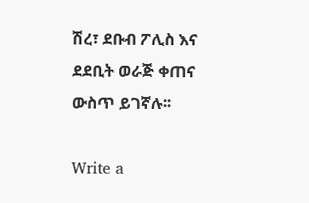ሽረ፣ ደቡብ ፖሊስ እና ደደቢት ወራጅ ቀጠና ውስጥ ይገኛሉ፡፡

Write a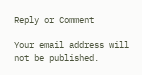Reply or Comment

Your email address will not be published.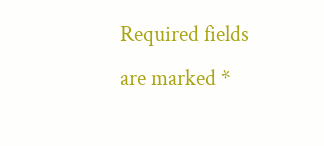Required fields are marked *